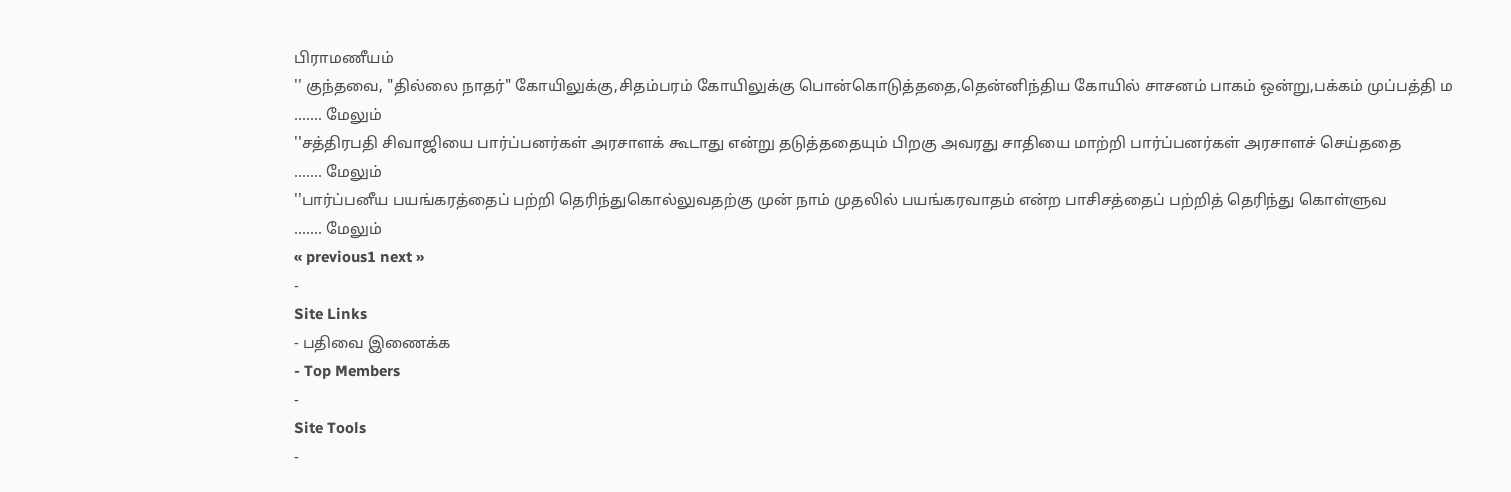பிராமணீயம்
'' குந்தவை, "தில்லை நாதர்" கோயிலுக்கு,சிதம்பரம் கோயிலுக்கு பொன்கொடுத்ததை,தென்னிந்திய கோயில் சாசனம் பாகம் ஒன்று,பக்கம் முப்பத்தி ம
....... மேலும்
''சத்திரபதி சிவாஜியை பார்ப்பனர்கள் அரசாளக் கூடாது என்று தடுத்ததையும் பிறகு அவரது சாதியை மாற்றி பார்ப்பனர்கள் அரசாளச் செய்ததை
....... மேலும்
''பார்ப்பனீய பயங்கரத்தைப் பற்றி தெரிந்துகொல்லுவதற்கு முன் நாம் முதலில் பயங்கரவாதம் என்ற பாசிசத்தைப் பற்றித் தெரிந்து கொள்ளுவ
....... மேலும்
« previous1 next »
-
Site Links
- பதிவை இணைக்க
- Top Members
-
Site Tools
-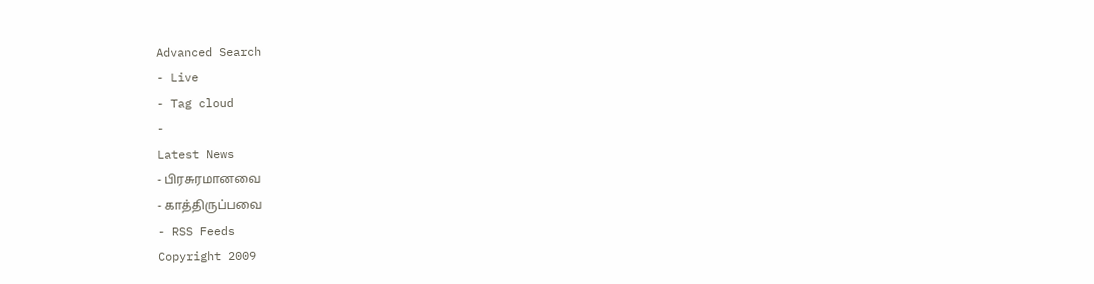Advanced Search
- Live
- Tag cloud
-
Latest News
- பிரசுரமானவை
- காத்திருப்பவை
- RSS Feeds
Copyright 2009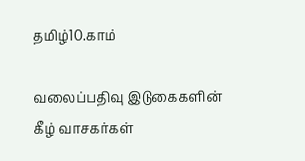தமிழ்10.காம்

வலைப்பதிவு இடுகைகளின் கீழ் வாசகர்கள்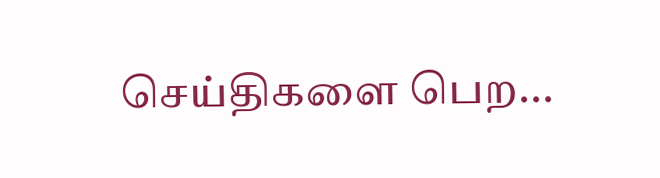செய்திகளை பெற...